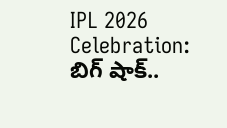IPL 2026 Celebration: బిగ్ షాక్..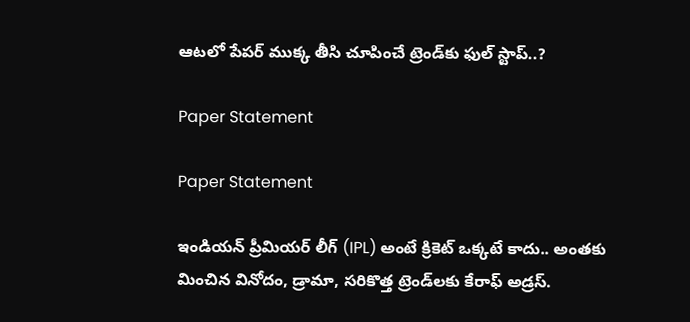ఆటలో పేపర్ ముక్క తీసి చూపించే ట్రెండ్‌కు ఫుల్ స్టాప్..?

Paper Statement

Paper Statement

ఇండియన్ ప్రీమియర్ లీగ్ (IPL) అంటే క్రికెట్ ఒక్కటే కాదు.. అంతకు మించిన వినోదం, డ్రామా, సరికొత్త ట్రెండ్‌లకు కేరాఫ్ అడ్రస్.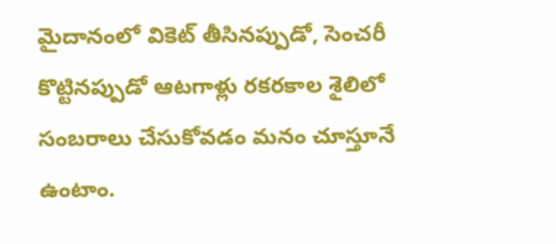మైదానంలో వికెట్ తీసినప్పుడో, సెంచరీ కొట్టినప్పుడో ఆటగాళ్లు రకరకాల శైలిలో సంబరాలు చేసుకోవడం మనం చూస్తూనే ఉంటాం.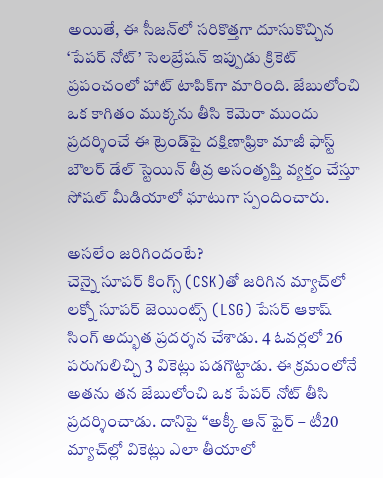అయితే, ఈ సీజన్‌లో సరికొత్తగా దూసుకొచ్చిన ‘పేపర్ నోట్’ సెలబ్రేషన్ ఇప్పుడు క్రికెట్ ప్రపంచంలో హాట్ టాపిక్‌గా మారింది. జేబులోంచి ఒక కాగితం ముక్కను తీసి కెమెరా ముందు ప్రదర్శించే ఈ ట్రెండ్‌పై దక్షిణాఫ్రికా మాజీ ఫాస్ట్ బౌలర్ డేల్ స్టెయిన్ తీవ్ర అసంతృప్తి వ్యక్తం చేస్తూ సోషల్ మీడియాలో ఘాటుగా స్పందించారు.

అసలేం జరిగిందంటే?
చెన్నై సూపర్ కింగ్స్ (CSK)తో జరిగిన మ్యాచ్‌లో లక్నో సూపర్ జెయింట్స్ (LSG) పేసర్ ఆకాష్ సింగ్ అద్భుత ప్రదర్శన చేశాడు. 4 ఓవర్లలో 26 పరుగులిచ్చి 3 వికెట్లు పడగొట్టాడు. ఈ క్రమంలోనే అతను తన జేబులోంచి ఒక పేపర్ నోట్ తీసి ప్రదర్శించాడు. దానిపై “అక్కీ ఆన్ ఫైర్ – టీ20 మ్యాచ్‌ల్లో వికెట్లు ఎలా తీయాలో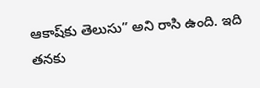ఆకాష్‌కు తెలుసు” అని రాసి ఉంది. ఇది తనకు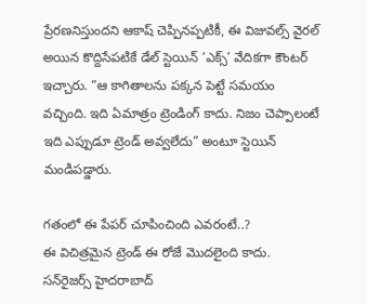ప్రేరణనిస్తుందని ఆకాష్ చెప్పినప్పటికీ, ఈ విజువల్స్ వైరల్ అయిన కొద్దిసేపటికే డేల్ స్టెయిన్ ‘ఎక్స్’ వేదికగా కౌంటర్ ఇచ్చారు. “ఆ కాగితాలను పక్కన పెట్టే సమయం వచ్చింది. ఇది ఏమాత్రం ట్రెండింగ్ కాదు. నిజం చెప్పాలంటే ఇది ఎప్పుడూ ట్రెండ్ అవ్వలేదు” అంటూ స్టెయిన్ మండిపడ్డారు.

గతంలో ఈ పేపర్ చూపించింది ఎవరంటే..?
ఈ విచిత్రమైన ట్రెండ్ ఈ రోజే మొదలైంది కాదు. సన్‌రైజర్స్ హైదరాబాద్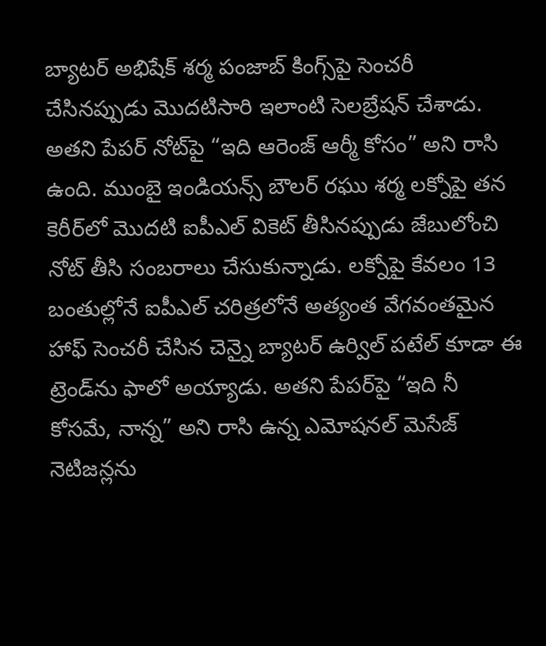బ్యాటర్ అభిషేక్ శర్మ పంజాబ్ కింగ్స్‌పై సెంచరీ చేసినప్పుడు మొదటిసారి ఇలాంటి సెలబ్రేషన్ చేశాడు. అతని పేపర్ నోట్‌పై “ఇది ఆరెంజ్ ఆర్మీ కోసం” అని రాసి ఉంది. ముంబై ఇండియన్స్ బౌలర్ రఘు శర్మ లక్నోపై తన కెరీర్‌లో మొదటి ఐపీఎల్ వికెట్ తీసినప్పుడు జేబులోంచి నోట్ తీసి సంబరాలు చేసుకున్నాడు. లక్నోపై కేవలం 13 బంతుల్లోనే ఐపీఎల్ చరిత్రలోనే అత్యంత వేగవంతమైన హాఫ్ సెంచరీ చేసిన చెన్నై బ్యాటర్ ఉర్విల్ పటేల్ కూడా ఈ ట్రెండ్‌ను ఫాలో అయ్యాడు. అతని పేపర్‌పై “ఇది నీ కోసమే, నాన్న” అని రాసి ఉన్న ఎమోషనల్ మెసేజ్ నెటిజన్లను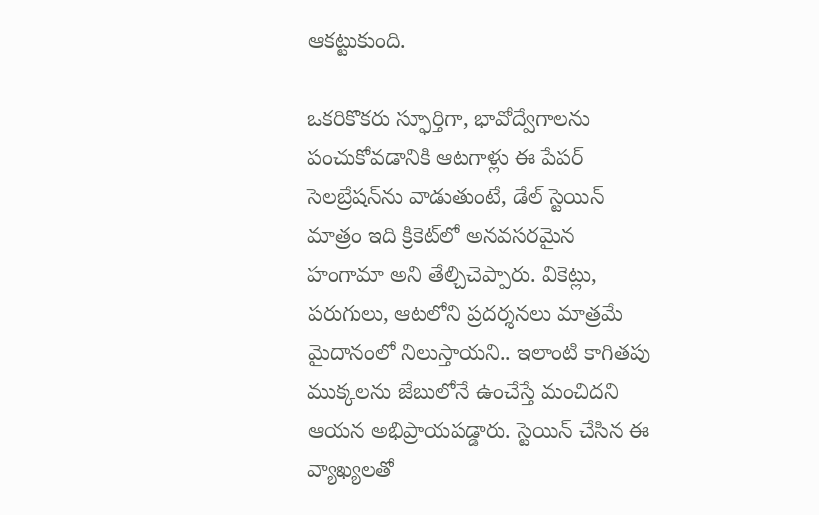ఆకట్టుకుంది.

ఒకరికొకరు స్ఫూర్తిగా, భావోద్వేగాలను పంచుకోవడానికి ఆటగాళ్లు ఈ పేపర్ సెలబ్రేషన్‌ను వాడుతుంటే, డేల్ స్టెయిన్ మాత్రం ఇది క్రికెట్‌లో అనవసరమైన హంగామా అని తేల్చిచెప్పారు. వికెట్లు, పరుగులు, ఆటలోని ప్రదర్శనలు మాత్రమే మైదానంలో నిలుస్తాయని.. ఇలాంటి కాగితపు ముక్కలను జేబులోనే ఉంచేస్తే మంచిదని ఆయన అభిప్రాయపడ్డారు. స్టెయిన్ చేసిన ఈ వ్యాఖ్యలతో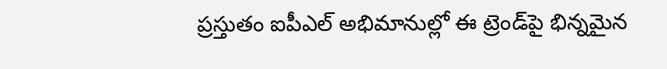ప్రస్తుతం ఐపీఎల్ అభిమానుల్లో ఈ ట్రెండ్‌పై భిన్నమైన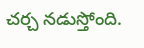చర్చ నడుస్తోంది.